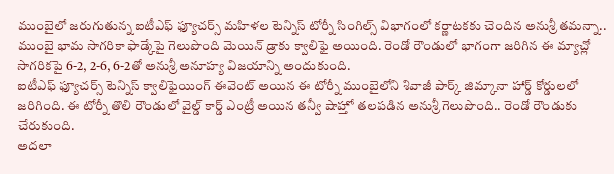ముంబైలో జరుగుతున్న ఐటీఎఫ్ ఫ్యూచర్స్ మహిళల టెన్నిస్ టోర్నీ సింగిల్స్ విభాగంలో కర్ణాటకకు చెందిన అనుశ్రీ తమన్నా.. ముంబై భామ సాగరికా ఫాడ్కేపై గెలుపొంది మెయిన్ డ్రాకు క్వాలిఫై అయింది. రెండో రౌండులో భాగంగా జరిగిన ఈ మ్యాచ్లో సాగరికపై 6-2, 2-6, 6-2తో అనుశ్రీ అనూహ్య విజయాన్ని అందుకుంది.
ఐటీఎఫ్ ఫ్యూచర్స్ టెన్నిస్ క్వాలిఫైయింగ్ ఈవెంట్ అయిన ఈ టోర్నీ ముంబైలోని శివాజీ పార్క్ జిమ్కానా హార్డ్ కోర్డులలో జరిగింది. ఈ టోర్నీ తొలి రౌండులో వైల్డ్ కార్డ్ ఎంట్రీ అయిన తన్వీ షాహ్తో తలపడిన అనుశ్రీ గెలుపొంది.. రెండో రౌండుకు చేరుకుంది.
అదలా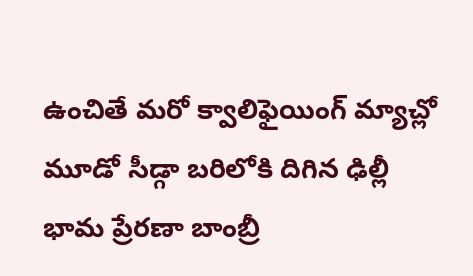ఉంచితే మరో క్వాలిఫైయింగ్ మ్యాచ్లో మూడో సీడ్గా బరిలోకి దిగిన ఢిల్లీ భామ ప్రేరణా బాంబ్రీ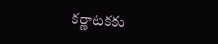కర్ణాటకకు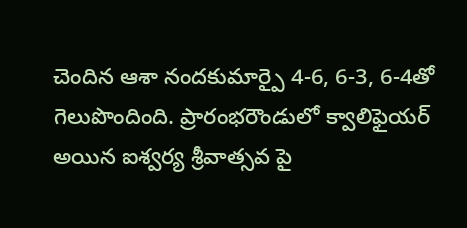చెందిన ఆశా నందకుమార్పై 4-6, 6-3, 6-4తో గెలుపొందింది. ప్రారంభరౌండులో క్వాలిఫైయర్ అయిన ఐశ్వర్య శ్రీవాత్సవ పై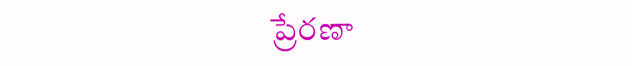ప్రేరణా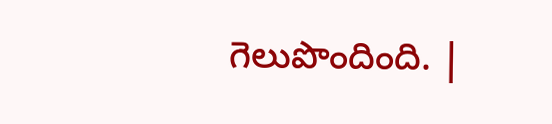గెలుపొందింది. |